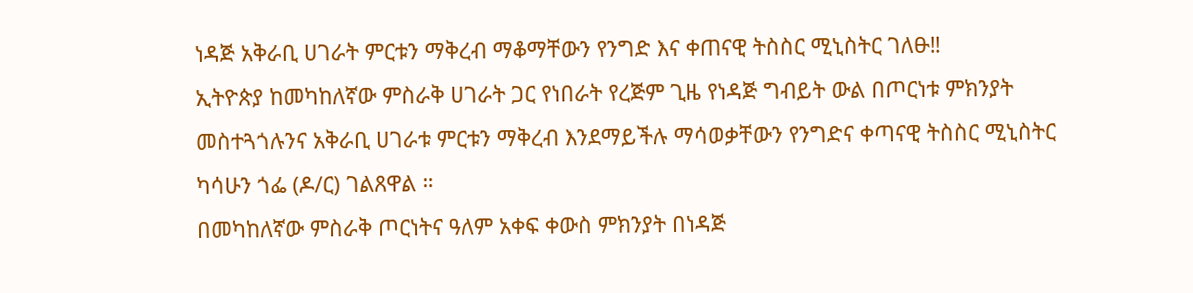ነዳጅ አቅራቢ ሀገራት ምርቱን ማቅረብ ማቆማቸውን የንግድ እና ቀጠናዊ ትስስር ሚኒስትር ገለፁ‼
ኢትዮጵያ ከመካከለኛው ምስራቅ ሀገራት ጋር የነበራት የረጅም ጊዜ የነዳጅ ግብይት ውል በጦርነቱ ምክንያት መስተጓጎሉንና አቅራቢ ሀገራቱ ምርቱን ማቅረብ እንደማይችሉ ማሳወቃቸውን የንግድና ቀጣናዊ ትስስር ሚኒስትር ካሳሁን ጎፌ (ዶ/ር) ገልጸዋል ።
በመካከለኛው ምስራቅ ጦርነትና ዓለም አቀፍ ቀውስ ምክንያት በነዳጅ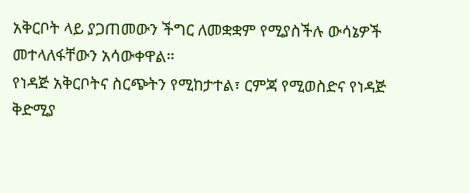አቅርቦት ላይ ያጋጠመውን ችግር ለመቋቋም የሚያስችሉ ውሳኔዎች መተላለፋቸውን አሳውቀዋል።
የነዳጅ አቅርቦትና ስርጭትን የሚከታተል፣ ርምጃ የሚወስድና የነዳጅ ቅድሚያ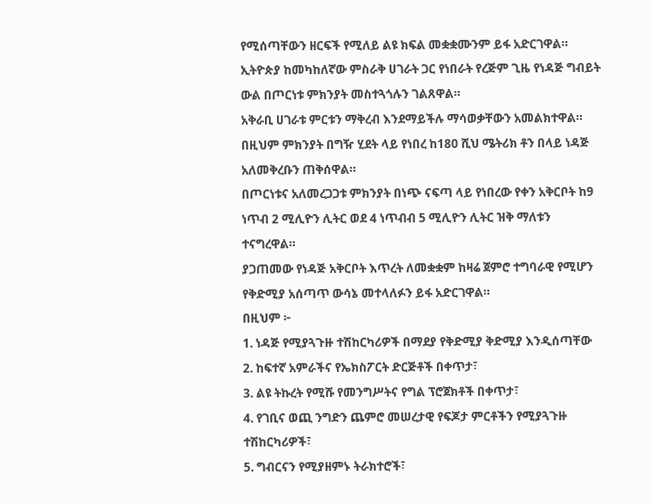የሚሰጣቸውን ዘርፍች የሚለይ ልዩ ክፍል መቋቋሙንም ይፋ አድርገዋል።
ኢትዮጵያ ከመካከለኛው ምስራቅ ሀገራት ጋር የነበራት የረጅም ጊዜ የነዳጅ ግብይት ውል በጦርነቱ ምክንያት መስተጓጎሉን ገልጸዋል።
አቅራቢ ሀገራቱ ምርቱን ማቅረብ እንደማይችሉ ማሳወቃቸውን አመልክተዋል።
በዚህም ምክንያት በግዥ ሂደት ላይ የነበረ ከ180 ሺህ ሜትሪክ ቶን በላይ ነዳጅ አለመቅረቡን ጠቅሰዋል።
በጦርነቱና አለመረጋጋቱ ምክንያት በነጭ ናፍጣ ላይ የነበረው የቀን አቅርቦት ከ9 ነጥብ 2 ሚሊዮን ሊትር ወደ 4 ነጥብብ 5 ሚሊዮን ሊትር ዝቅ ማለቱን ተናግረዋል።
ያጋጠመው የነዳጅ አቅርቦት እጥረት ለመቋቋም ከዛሬ ጀምሮ ተግባራዊ የሚሆን የቅድሚያ አሰጣጥ ውሳኔ መተላለፉን ይፋ አድርገዋል።
በዚህም ፦
1. ነዳጅ የሚያጓጉዙ ተሽከርካሪዎች በማደያ የቅድሚያ ቅድሚያ እንዲሰጣቸው
2. ከፍተኛ አምራችና የኤክስፖርት ድርጅቶች በቀጥታ፣
3. ልዩ ትኩረት የሚሹ የመንግሥትና የግል ፕሮጀክቶች በቀጥታ፣
4. የገቢና ወጪ ንግድን ጨምሮ መሠረታዊ የፍጆታ ምርቶችን የሚያጓጉዙ ተሽከርካሪዎች፣
5. ግብርናን የሚያዘምኑ ትራክተሮች፣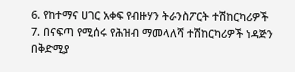6. የከተማና ሀገር አቀፍ የብዙሃን ትራንስፖርት ተሽከርካሪዎች
7. በናፍጣ የሚሰሩ የሕዝብ ማመላለሻ ተሽከርካሪዎች ነዳጅን በቅድሚያ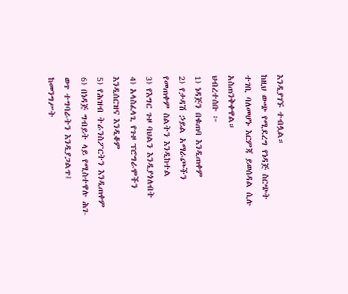እንዲያገኙ ተብሏል።
ከዚህ ውጭ የሚደረግ የነዳጅ ስርጭት ተገቢ ባለመሆኑ እርምጃ ይወሰዳል ሲሉ አስጠንቅቀዋል።
ህብረተሰቡ ፦
1) ነዳጅን በቁጠባ እንዲጠቀም
2) የታዳሽ ኃይል አማራጮችን የመጠቀም ስልትን እንዲከተል
3) የእግር ጉዞ ባህልን እንዲያጎለብት
4) አላስፈላጊ የጉዞ ፕሮግራሞችን እንዲሰርዝና እንዲቆም
5) የሕዝብ ትራንስፖርትን እንዲጠቀም
6) በነዳጅ ግብይት ላይ የሚስተዋሉ ሕገ-ወጥ ተግባራትን እንዲያጋልጥ፤ ከመንግሥት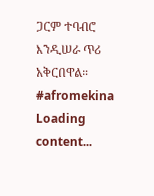ጋርም ተባብሮ እንዲሠራ ጥሪ አቅርበዋል።
#afromekina
Loading content...